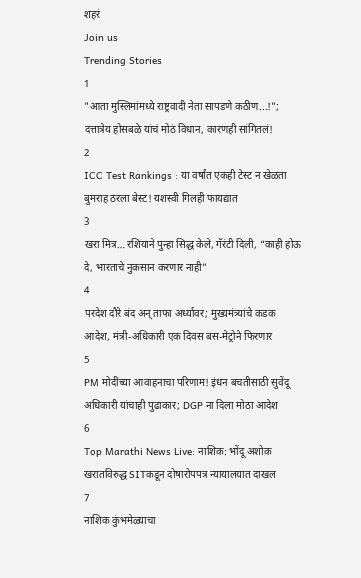शहरं
Join us
Trending Stories
1
"आता मुस्लिमांमध्ये राष्ट्रवादी नेता सापडणे कठीण...!"; दत्तात्रेय होसबळे यांचं मोठं विधान, कारणही सांगितलं!
2
ICC Test Rankings : या वर्षांत एकही टेस्ट न खेळता बुमराह ठरला बेस्ट! यशस्वी गिलही फायद्यात
3
खरा मित्र… रशियाने पुन्हा सिद्ध केले, गॅरंटी दिली, “काही होऊ दे, भारताचे नुकसान करणार नाही”
4
परदेश दौरे बंद अन् ताफा अर्ध्यावर; मुख्यमंत्र्यांचे कडक आदेश, मंत्री-अधिकारी एक दिवस बस-मेट्रोने फिरणार
5
PM मोदींच्या आवाहनाचा परिणाम! इंधन बचतीसाठी सुवेंदू अधिकारी यांचाही पुढाकार; DGP ना दिला मोठा आदेश
6
Top Marathi News Live: नाशिक: भोंदू अशोक खरातविरुद्ध SITकडून दोषारोपपत्र न्यायालयात दाखल
7
नाशिक कुंभमेळ्याचा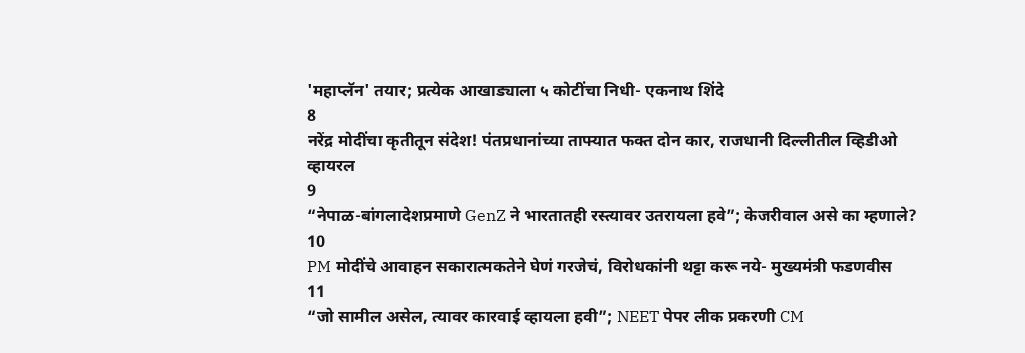'महाप्लॅन' तयार; प्रत्येक आखाड्याला ५ कोटींचा निधी- एकनाथ शिंदे
8
नरेंद्र मोदींचा कृतीतून संदेश! पंतप्रधानांच्या ताफ्यात फक्त दोन कार, राजधानी दिल्लीतील व्हिडीओ व्हायरल
9
“नेपाळ-बांगलादेशप्रमाणे GenZ ने भारतातही रस्त्यावर उतरायला हवे”; केजरीवाल असे का म्हणाले?
10
PM मोदींचे आवाहन सकारात्मकतेने घेणं गरजेचं, विरोधकांनी थट्टा करू नये- मुख्यमंत्री फडणवीस
11
“जो सामील असेल, त्यावर कारवाई व्हायला हवी”; NEET पेपर लीक प्रकरणी CM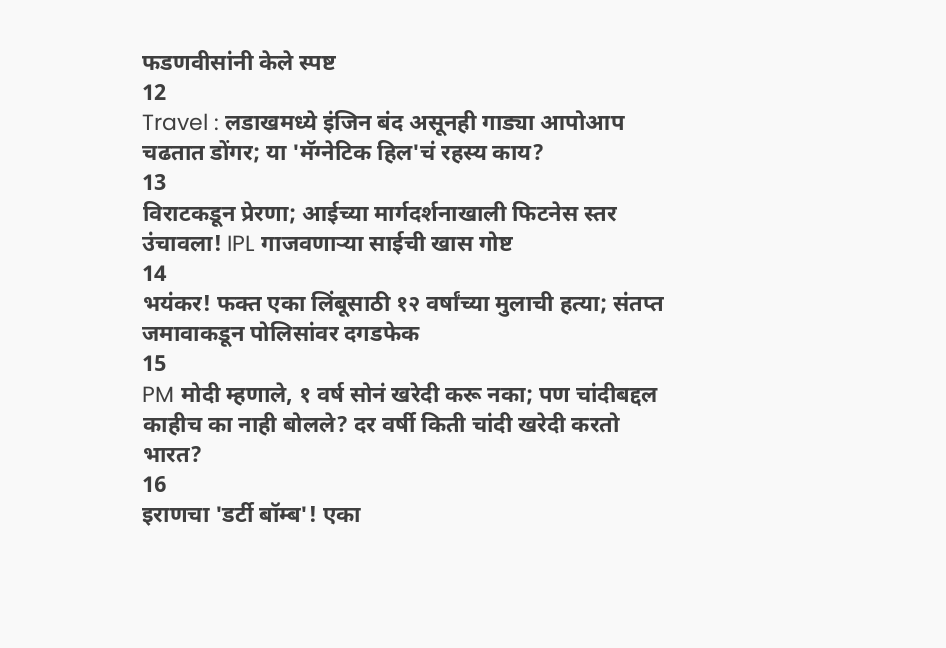फडणवीसांनी केले स्पष्ट
12
Travel : लडाखमध्ये इंजिन बंद असूनही गाड्या आपोआप चढतात डोंगर; या 'मॅग्नेटिक हिल'चं रहस्य काय?
13
विराटकडून प्रेरणा; आईच्या मार्गदर्शनाखाली फिटनेस स्तर उंचावला! IPL गाजवणाऱ्या साईची खास गोष्ट
14
भयंकर! फक्त एका लिंबूसाठी १२ वर्षांच्या मुलाची हत्या; संतप्त जमावाकडून पोलिसांवर दगडफेक
15
PM मोदी म्हणाले, १ वर्ष सोनं खरेदी करू नका; पण चांदीबद्दल काहीच का नाही बोलले? दर वर्षी किती चांदी खरेदी करतो भारत?
16
इराणचा 'डर्टी बॉम्ब'! एका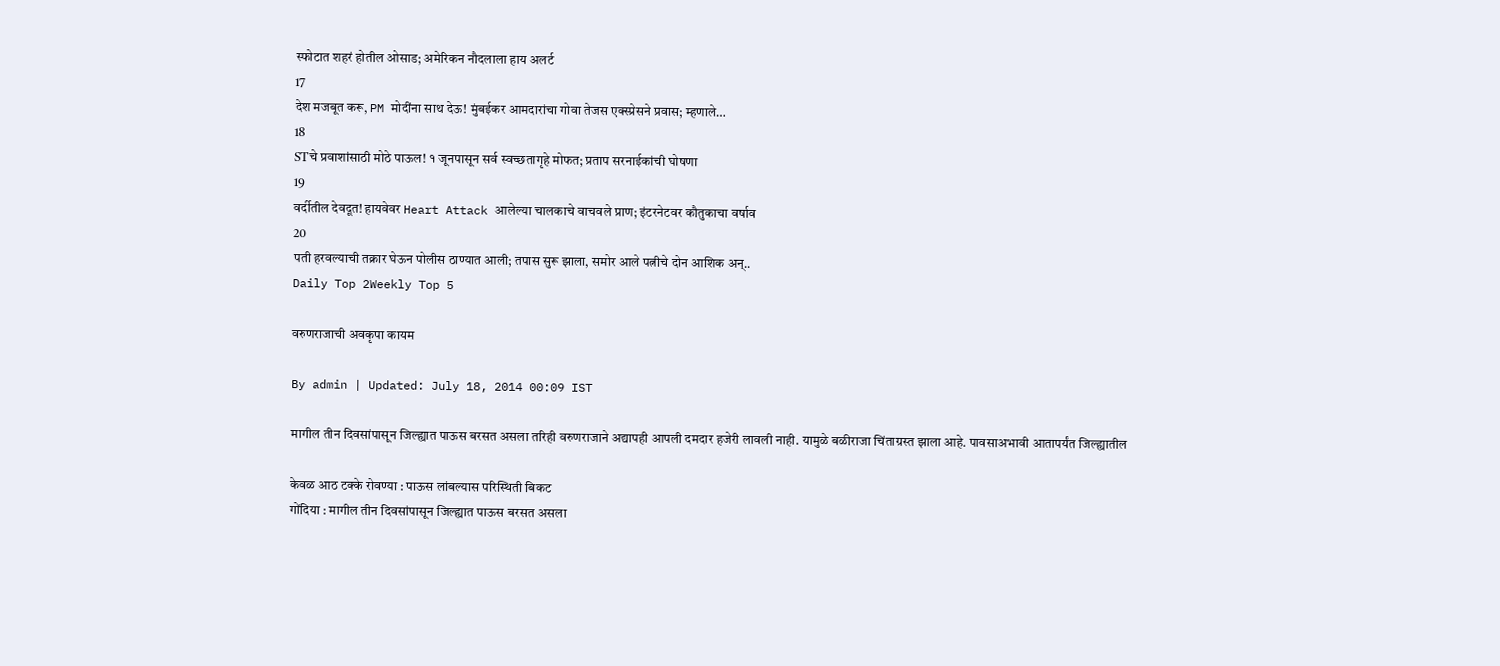स्फोटात शहरं होतील ओसाड; अमेरिकन नौदलाला हाय अलर्ट
17
देश मजबूत करू, PM मोदींना साथ देऊ! मुंबईकर आमदारांचा गोवा तेजस एक्स्प्रेसने प्रवास; म्हणाले…
18
STचे प्रवाशांसाठी मोठे पाऊल! १ जूनपासून सर्व स्वच्छतागृहे मोफत; प्रताप सरनाईकांची घोषणा
19
वर्दीतील देवदूत! हायवेवर Heart Attack आलेल्या चालकाचे वाचवले प्राण; इंटरनेटवर कौतुकाचा वर्षाव
20
पती हरवल्याची तक्रार घेऊन पोलीस ठाण्यात आली; तपास सुरू झाला, समोर आले पत्नीचे दोन आशिक अन्..
Daily Top 2Weekly Top 5

वरुणराजाची अवकृपा कायम

By admin | Updated: July 18, 2014 00:09 IST

मागील तीन दिवसांपासून जिल्ह्यात पाऊस बरसत असला तरिही वरुणराजाने अद्यापही आपली दमदार हजेरी लावली नाही. यामुळे बळीराजा चिंताग्रस्त झाला आहे. पावसाअभावी आतापर्यंत जिल्ह्यातील

केवळ आठ टक्के रोवण्या : पाऊस लांबल्यास परिस्थिती बिकट
गोंदिया : मागील तीन दिवसांपासून जिल्ह्यात पाऊस बरसत असला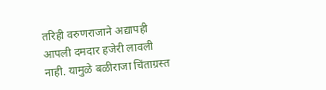तरिही वरुणराजाने अद्यापही आपली दमदार हजेरी लावली नाही. यामुळे बळीराजा चिंताग्रस्त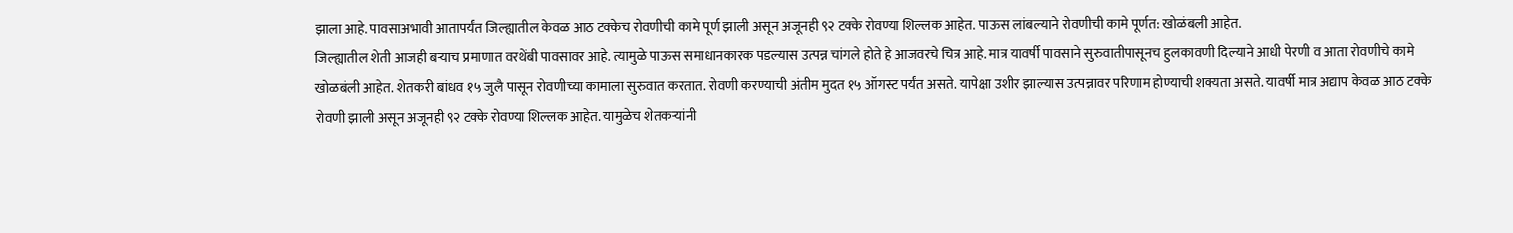झाला आहे. पावसाअभावी आतापर्यंत जिल्ह्यातील केवळ आठ टक्केच रोवणीची कामे पूर्ण झाली असून अजूनही ९२ टक्के रोवण्या शिल्लक आहेत. पाऊस लांबल्याने रोवणीची कामे पूर्णत: खोळंबली आहेत.
जिल्ह्यातील शेती आजही बऱ्याच प्रमाणात वरथेंबी पावसावर आहे. त्यामुळे पाऊस समाधानकारक पडल्यास उत्पन्न चांगले होते हे आजवरचे चित्र आहे. मात्र यावर्षी पावसाने सुरुवातीपासूनच हुलकावणी दिल्याने आधी पेरणी व आता रोवणीचे कामे खोळबंली आहेत. शेतकरी बांधव १५ जुलै पासून रोवणीच्या कामाला सुरुवात करतात. रोवणी करण्याची अंतीम मुदत १५ ऑगस्ट पर्यंत असते. यापेक्षा उशीर झाल्यास उत्पन्नावर परिणाम होण्याची शक्यता असते. यावर्षी मात्र अद्याप केवळ आठ टक्के रोवणी झाली असून अजूनही ९२ टक्के रोवण्या शिल्लक आहेत. यामुळेच शेतकऱ्यांनी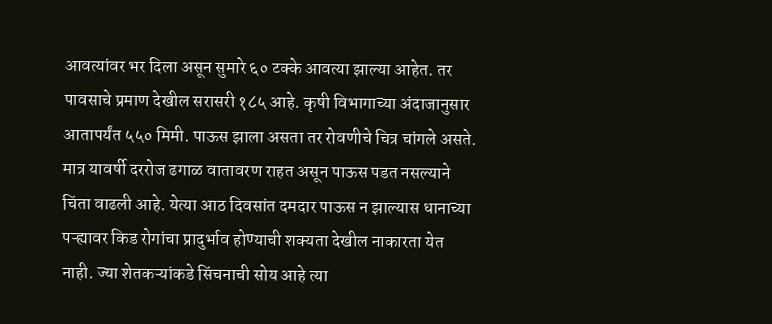आवत्यांवर भर दिला असून सुमारे ६० टक्के आवत्या झाल्या आहेत. तर पावसाचे प्रमाण देखील सरासरी १८५ आहे. कृषी विभागाच्या अंदाजानुसार आतापर्यंत ५५० मिमी. पाऊस झाला असता तर रोवणीचे चित्र चांगले असते. मात्र यावर्षी दररोज ढगाळ वातावरण राहत असून पाऊस पडत नसल्याने चिंता वाढली आहे. येत्या आठ दिवसांत दमदार पाऊस न झाल्यास धानाच्या पऱ्ह्यावर किड रोगांचा प्रादुर्भाव होण्याची शक्यता देखील नाकारता येत नाही. ज्या शेतकऱ्यांकडे सिंचनाची सोय आहे त्या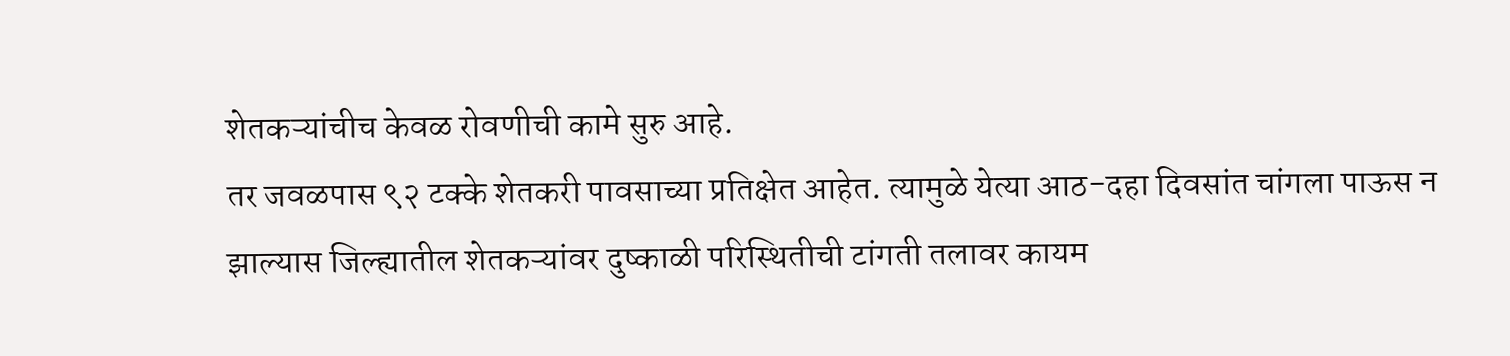शेतकऱ्यांचीच केवळ रोवणीची कामे सुरु आहे.
तर जवळपास ९२ टक्के शेतकरी पावसाच्या प्रतिक्षेत आहेत. त्यामुळे येत्या आठ-दहा दिवसांत चांगला पाऊस न झाल्यास जिल्ह्यातील शेतकऱ्यांवर दुष्काळी परिस्थितीची टांगती तलावर कायम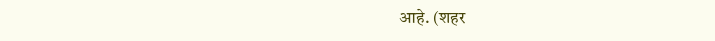आहे. (शहर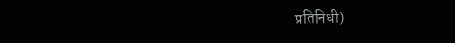प्रतिनिधी)